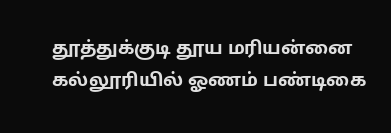தூத்துக்குடி தூய மரியன்னை கல்லூரியில் ஓணம் பண்டிகை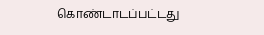கொண்டாடப்பட்டது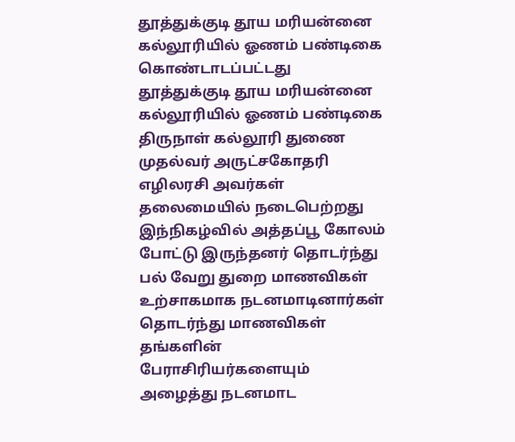தூத்துக்குடி தூய மரியன்னை கல்லூரியில் ஓணம் பண்டிகை கொண்டாடப்பட்டது
தூத்துக்குடி தூய மரியன்னை கல்லூரியில் ஓணம் பண்டிகை திருநாள் கல்லூரி துணை முதல்வர் அருட்சகோதரி எழிலரசி அவர்கள் தலைமையில் நடைபெற்றது இந்நிகழ்வில் அத்தப்பூ கோலம் போட்டு இருந்தனர் தொடர்ந்து பல் வேறு துறை மாணவிகள் உற்சாகமாக நடனமாடினார்கள் தொடர்ந்து மாணவிகள் தங்களின் பேராசிரியர்களையும் அழைத்து நடனமாட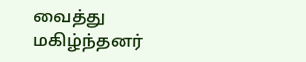வைத்து மகிழ்ந்தனர்